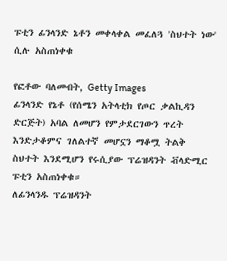ፑቲን ፊንላንድ ኔቶን መቀላቀል መፈለጓ 'ስህተት ነው' ሲሉ አስጠነቀቁ

የፎቶው ባለመብት, Getty Images
ፊንላንድ የኔቶ (የሰሜን አትላቲክ የጦር ቃልኪዳን ድርጅት) አባል ለመሆን የምታደርገውን ጥረት እንድታቆምና ገለልተኛ መሆኗን ማቆሟ ትልቅ ስህተት እንደሚሆን የሩሲያው ፕሬዝዳንት ቭላድሚር ፑቲን አስጠነቀቁ።
ለፊንላንዱ ፕሬዝዳንት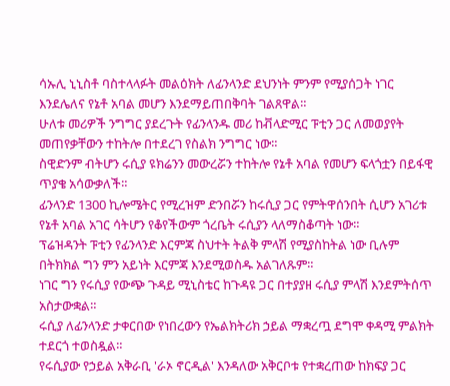ሳኡሊ ኒኒስቶ ባስተላላፉት መልዕክት ለፊንላንድ ደህንነት ምንም የሚያሰጋት ነገር እንደሌለና የኔቶ አባል መሆን እንደማይጠበቅባት ገልጸዋል።
ሁለቱ መሪዎች ንግግር ያደረጉት የፊንላንዱ መሪ ከቭላድሚር ፑቲን ጋር ለመወያየት መጠየቃቸውን ተከትሎ በተደረገ የስልክ ንግግር ነው።
ስዊድንም ብትሆን ሩሲያ ዩክሬንን መውረሯን ተከትሎ የኔቶ አባል የመሆን ፍላጎቷን በይፋዊ ጥያቄ አሳውቃለች።
ፊንላንድ 1300 ኪሎሜትር የሚረዝም ድንበሯን ከሩሲያ ጋር የምትዋሰንበት ሲሆን አገሪቱ የኔቶ አባል አገር ሳትሆን የቆየችውም ጎረቤት ሩሲያን ላለማስቆጣት ነው።
ፕሬዝዳንት ፑቲን የፊንላንድ እርምጃ ስህተት ትልቅ ምላሽ የሚያስከትል ነው ቢሉም በትክክል ግን ምን አይነት እርምጃ እንደሚወስዱ አልገለጹም።
ነገር ግን የሩሲያ የውጭ ጉዳይ ሚኒስቴር ከጉዳዩ ጋር በተያያዘ ሩሲያ ምላሽ እንደምትሰጥ አስታውቋል።
ሩሲያ ለፊንላንድ ታቀርበው የነበረውን የኤልክትሪክ ኃይል ማቋረጧ ደግሞ ቀዳሚ ምልክት ተደርጎ ተወስዷል።
የሩሲያው የኃይል አቅራቢ 'ራኦ ኖርዲል' እንዳለው አቅርቦቱ የተቋረጠው ከክፍያ ጋር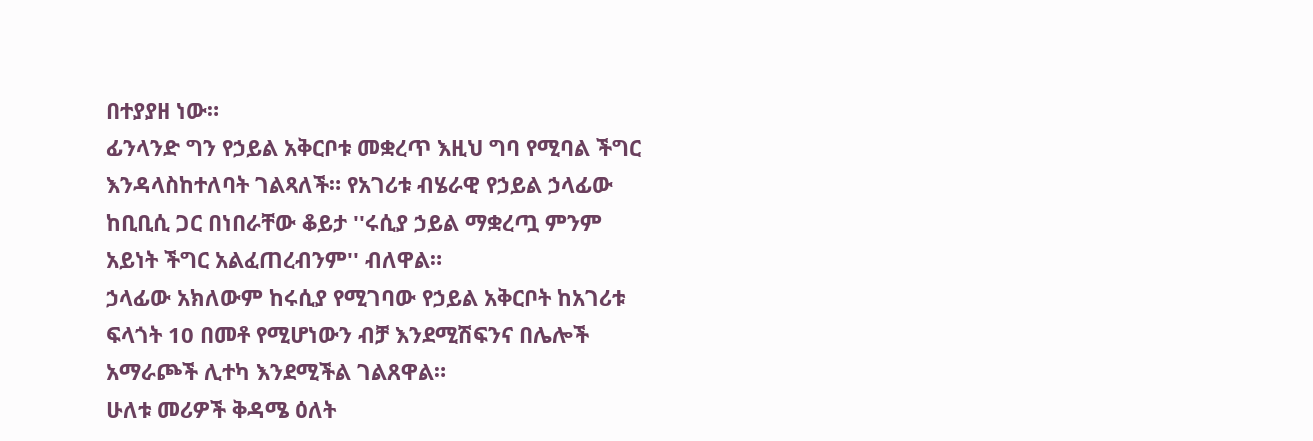በተያያዘ ነው።
ፊንላንድ ግን የኃይል አቅርቦቱ መቋረጥ እዚህ ግባ የሚባል ችግር እንዳላስከተለባት ገልጻለች። የአገሪቱ ብሄራዊ የኃይል ኃላፊው ከቢቢሲ ጋር በነበራቸው ቆይታ ''ሩሲያ ኃይል ማቋረጧ ምንም አይነት ችግር አልፈጠረብንም'' ብለዋል።
ኃላፊው አክለውም ከሩሲያ የሚገባው የኃይል አቅርቦት ከአገሪቱ ፍላጎት 10 በመቶ የሚሆነውን ብቻ እንደሚሽፍንና በሌሎች አማራጮች ሊተካ እንደሚችል ገልጸዋል።
ሁለቱ መሪዎች ቅዳሜ ዕለት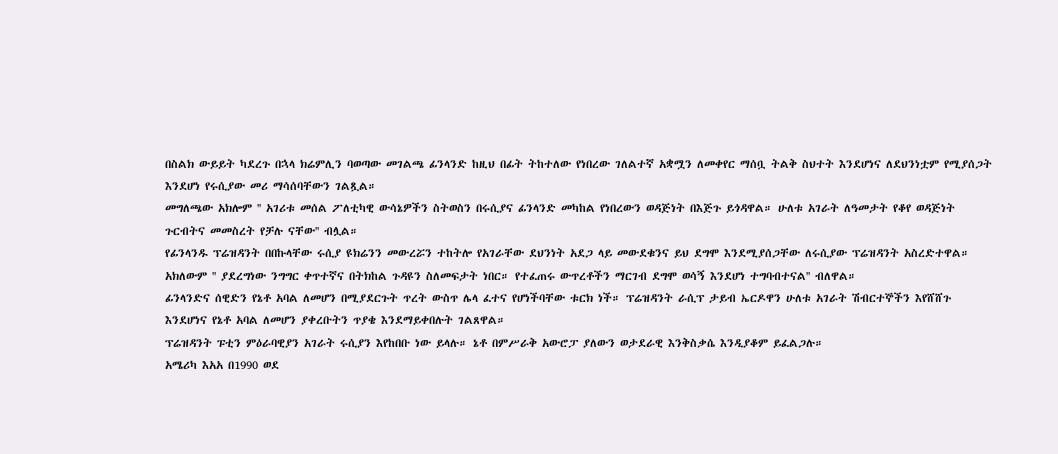በስልክ ውይይት ካደረጉ በኋላ ክሬምሊን ባወጣው መገልጫ ፊንላንድ ከዚህ በፊት ትከተለው የነበረው ገለልተኛ አቋሟን ለመቀየር ማሰቧ ትልቅ ስህተት እንደሆነና ለደህንነቷም የሚያሰጋት እንደሆነ የሩሲያው መሪ ማሳሰባቸውን ገልጿል።
መግለጫው አክሎም '' አገሪቱ መሰል ፖለቲካዊ ውሳኔዎችን ስትወስን በሩሲያና ፊንላንድ መካከል የነበረውን ወዳጅነት በእጅጉ ይጎዳዋል። ሁለቱ አገራት ለዓመታት የቆየ ወዳጅነት ጉርብትና መመስረት የቻሉ ናቸው'' ብሏል።
የፊንላንዱ ፕሬዝዳንት በበኩላቸው ሩሲያ ዩክሬንን መውረሯን ተከትሎ የአገራቸው ደህንነት አደጋ ላይ መውደቁንና ይህ ደግሞ እንደሚያሰጋቸው ለሩሲያው ፕሬዝዳንት አስረድተዋል።
አክለውም '' ያደረግነው ንግግር ቀጥተኛና በትክከል ጉዳዩን ስለመፍታት ነበር። የተፈጠሩ ውጥረቶችን ማርገብ ደግሞ ወሳኝ እንደሆነ ተግባብተናል'' ብለዋል።
ፊንላንድና ሰዊድን የኔቶ አባል ለመሆን በሚያደርጉት ጥረት ውስጥ ሌላ ፈተና የሆነችባቸው ቱርክ ነች። ፕሬዝዳንት ራሲፕ ታይብ ኤርዶዋን ሁለቱ አገራት ሽብርተኞችን እየሸሸጉ እንደሆነና የኔቶ አባል ለመሆን ያቀረቡትን ጥያቄ እንደማይቀበሉት ገልጸዋል።
ፕሬዝዳንት ፑቲን ምዕራባዊያን አገራት ሩሲያን እየከበቡ ነው ይላሉ። ኔቶ በምሥራቅ አውሮፓ ያለውን ወታደራዊ እንቅስቃሴ እንዲያቆም ይፈልጋሉ።
አሜሪካ እአአ በ1990 ወደ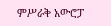ምሥራቅ አውሮፓ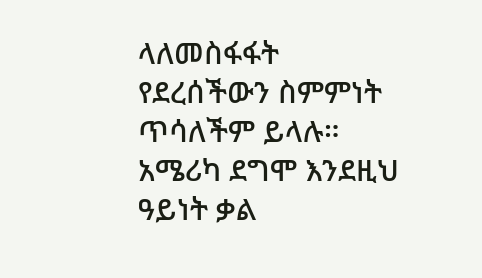ላለመስፋፋት የደረሰችውን ስምምነት ጥሳለችም ይላሉ። አሜሪካ ደግሞ እንደዚህ ዓይነት ቃል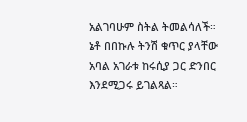አልገባሁም ስትል ትመልሳለች።
ኔቶ በበኩሉ ትንሽ ቁጥር ያላቸው አባል አገራቱ ከሩሲያ ጋር ድንበር እንደሚጋሩ ይገልጻል።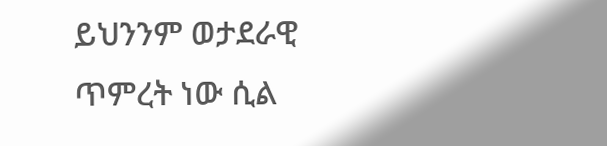ይህንንም ወታደራዊ ጥምረት ነው ሲል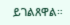ይገልጸዋል።